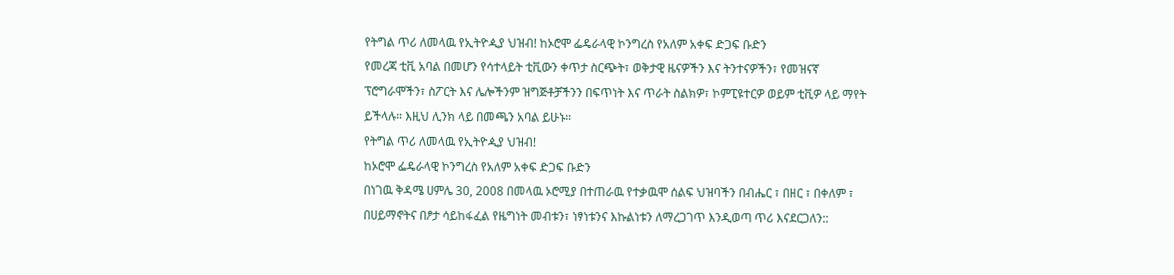የትግል ጥሪ ለመላዉ የኢትዮዺያ ህዝብ! ከኦሮሞ ፌዴራላዊ ኮንግረስ የአለም አቀፍ ድጋፍ ቡድን
የመረጃ ቲቪ አባል በመሆን የሳተላይት ቲቪውን ቀጥታ ስርጭት፣ ወቅታዊ ዜናዎችን እና ትንተናዎችን፣ የመዝናኛ ፕሮግራሞችን፣ ስፖርት እና ሌሎችንም ዝግጅቶቻችንን በፍጥነት እና ጥራት ስልክዎ፣ ኮምፒዩተርዎ ወይም ቲቪዎ ላይ ማየት ይችላሉ። እዚህ ሊንክ ላይ በመጫን አባል ይሁኑ።
የትግል ጥሪ ለመላዉ የኢትዮዺያ ህዝብ!
ከኦሮሞ ፌዴራላዊ ኮንግረስ የአለም አቀፍ ድጋፍ ቡድን
በነገዉ ቅዳሜ ሀምሌ 30, 2008 በመላዉ ኦሮሚያ በተጠራዉ የተቃዉሞ ሰልፍ ህዝባችን በብሔር ፣ በዘር ፣ በቀለም ፣ በሀይማኖትና በፆታ ሳይከፋፈል የዜግነት መብቱን፣ ነፃነቱንና እኩልነቱን ለማረጋገጥ እንዲወጣ ጥሪ እናደርጋለን::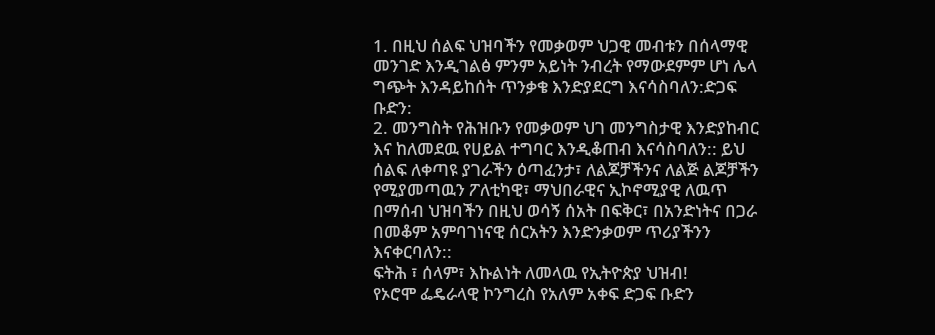1. በዚህ ሰልፍ ህዝባችን የመቃወም ህጋዊ መብቱን በሰላማዊ መንገድ እንዲገልፅ ምንም አይነት ንብረት የማውደምም ሆነ ሌላ ግጭት እንዳይከሰት ጥንቃቄ እንድያደርግ እናሳስባለን:ድጋፍ ቡድን:
2. መንግስት የሕዝቡን የመቃወም ህገ መንግስታዊ እንድያከብር እና ከለመደዉ የሀይል ተግባር እንዲቆጠብ እናሳስባለን:: ይህ ሰልፍ ለቀጣዩ ያገራችን ዕጣፈንታ፣ ለልጆቻችንና ለልጅ ልጆቻችን የሚያመጣዉን ፖለቲካዊ፣ ማህበራዊና ኢኮኖሚያዊ ለዉጥ በማሰብ ህዝባችን በዚህ ወሳኝ ሰአት በፍቅር፣ በአንድነትና በጋራ በመቆም አምባገነናዊ ሰርአትን እንድንቃወም ጥሪያችንን እናቀርባለን::
ፍትሕ ፣ ሰላም፣ እኩልነት ለመላዉ የኢትዮጵያ ህዝብ!
የኦሮሞ ፌዴራላዊ ኮንግረስ የአለም አቀፍ ድጋፍ ቡድን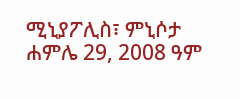ሚኒያፖሊስ፣ ምኒሶታ
ሐምሌ 29, 2008 ዓም